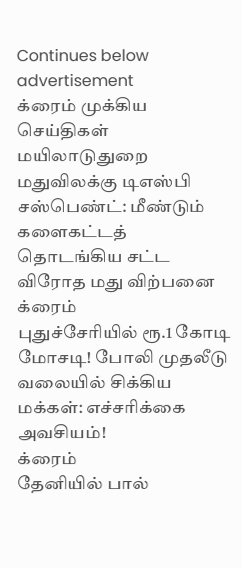Continues below advertisement
க்ரைம் முக்கிய செய்திகள்
மயிலாடுதுறை
மதுவிலக்கு டிஎஸ்பி சஸ்பெண்ட்: மீண்டும் களைகட்டத் தொடங்கிய சட்ட விரோத மது விற்பனை
க்ரைம்
புதுச்சேரியில் ரூ.1 கோடி மோசடி! போலி முதலீடு வலையில் சிக்கிய மக்கள்: எச்சரிக்கை அவசியம்!
க்ரைம்
தேனியில் பால்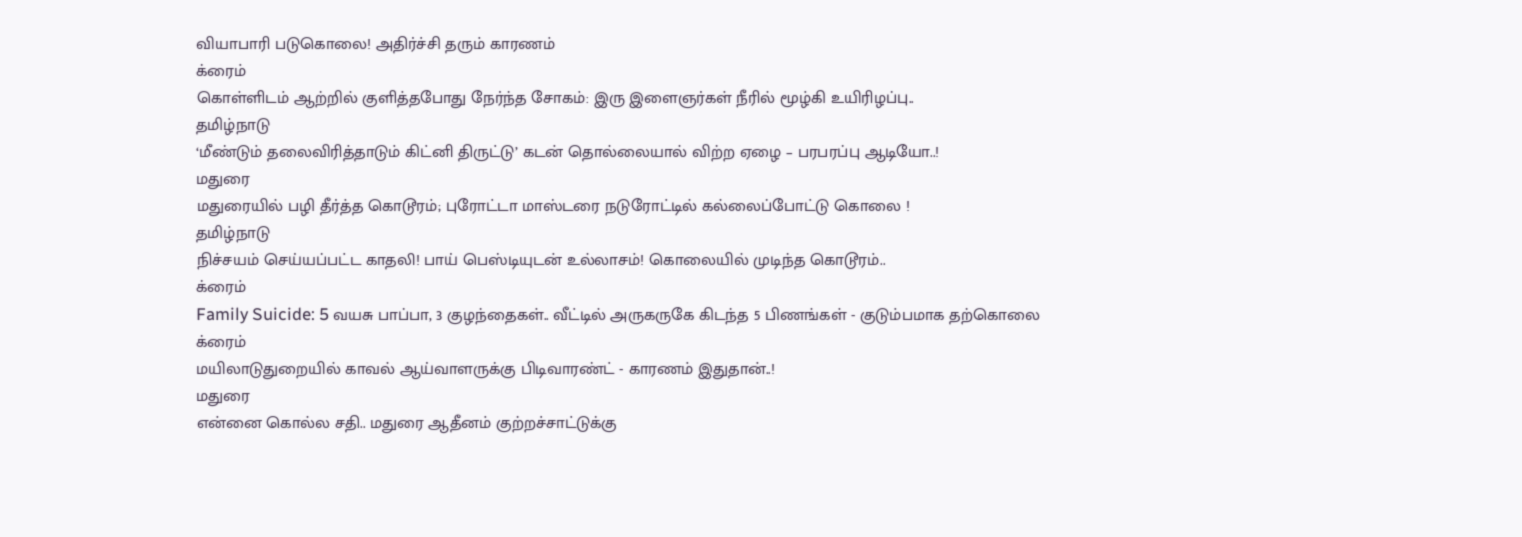வியாபாரி படுகொலை! அதிர்ச்சி தரும் காரணம்
க்ரைம்
கொள்ளிடம் ஆற்றில் குளித்தபோது நேர்ந்த சோகம்: இரு இளைஞர்கள் நீரில் மூழ்கி உயிரிழப்பு..
தமிழ்நாடு
‘மீண்டும் தலைவிரித்தாடும் கிட்னி திருட்டு’ கடன் தொல்லையால் விற்ற ஏழை – பரபரப்பு ஆடியோ..!
மதுரை
மதுரையில் பழி தீர்த்த கொடூரம்; புரோட்டா மாஸ்டரை நடுரோட்டில் கல்லைப்போட்டு கொலை !
தமிழ்நாடு
நிச்சயம் செய்யப்பட்ட காதலி! பாய் பெஸ்டியுடன் உல்லாசம்! கொலையில் முடிந்த கொடூரம்..
க்ரைம்
Family Suicide: 5 வயசு பாப்பா, 3 குழந்தைகள்.. வீட்டில் அருகருகே கிடந்த 5 பிணங்கள் - குடும்பமாக தற்கொலை
க்ரைம்
மயிலாடுதுறையில் காவல் ஆய்வாளருக்கு பிடிவாரண்ட் - காரணம் இதுதான்..!
மதுரை
என்னை கொல்ல சதி.. மதுரை ஆதீனம் குற்றச்சாட்டுக்கு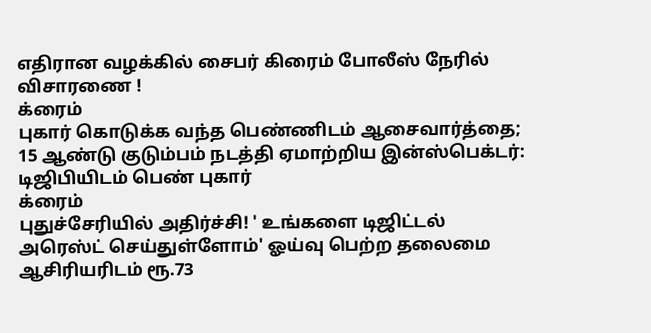எதிரான வழக்கில் சைபர் கிரைம் போலீஸ் நேரில் விசாரணை !
க்ரைம்
புகார் கொடுக்க வந்த பெண்ணிடம் ஆசைவார்த்தை; 15 ஆண்டு குடும்பம் நடத்தி ஏமாற்றிய இன்ஸ்பெக்டர்: டிஜிபியிடம் பெண் புகார்
க்ரைம்
புதுச்சேரியில் அதிர்ச்சி! ' உங்களை டிஜிட்டல் அரெஸ்ட் செய்துள்ளோம்' ஓய்வு பெற்ற தலைமை ஆசிரியரிடம் ரூ.73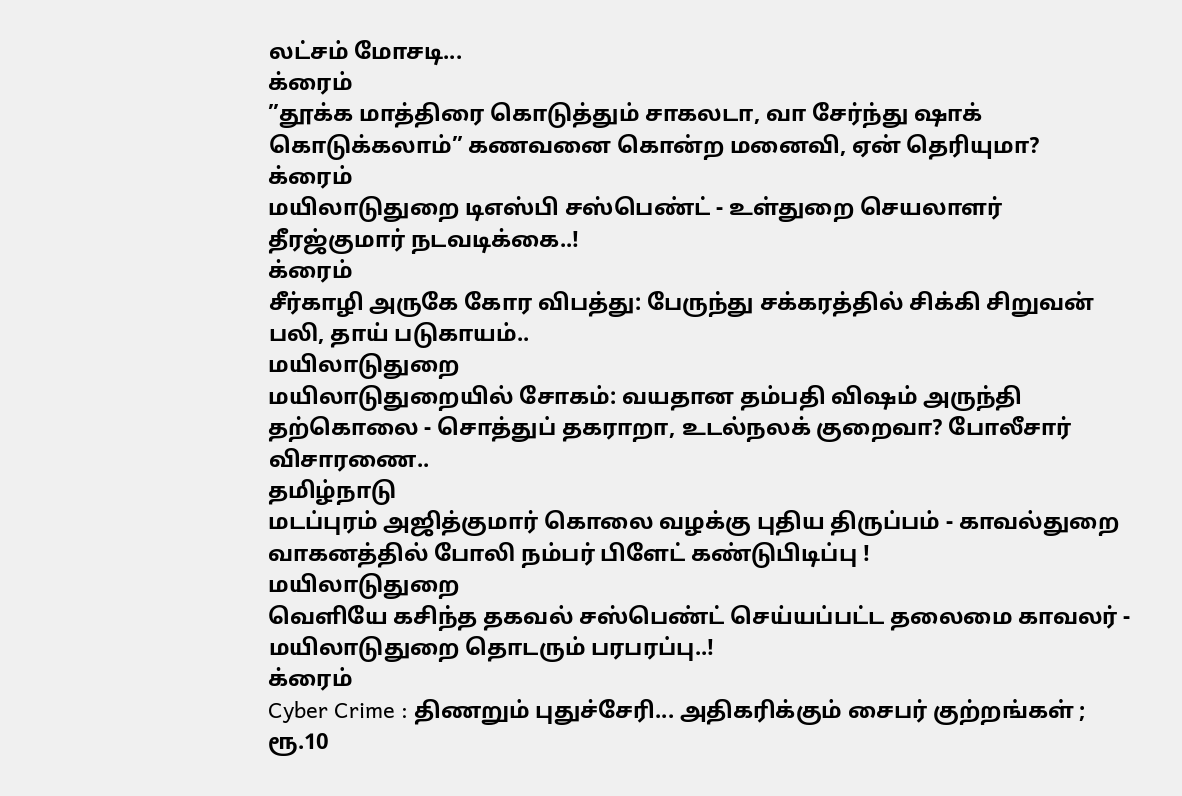லட்சம் மோசடி...
க்ரைம்
”தூக்க மாத்திரை கொடுத்தும் சாகலடா, வா சேர்ந்து ஷாக் கொடுக்கலாம்” கணவனை கொன்ற மனைவி, ஏன் தெரியுமா?
க்ரைம்
மயிலாடுதுறை டிஎஸ்பி சஸ்பெண்ட் - உள்துறை செயலாளர் தீரஜ்குமார் நடவடிக்கை..!
க்ரைம்
சீர்காழி அருகே கோர விபத்து: பேருந்து சக்கரத்தில் சிக்கி சிறுவன் பலி, தாய் படுகாயம்..
மயிலாடுதுறை
மயிலாடுதுறையில் சோகம்: வயதான தம்பதி விஷம் அருந்தி தற்கொலை - சொத்துப் தகராறா, உடல்நலக் குறைவா? போலீசார் விசாரணை..
தமிழ்நாடு
மடப்புரம் அஜித்குமார் கொலை வழக்கு புதிய திருப்பம் - காவல்துறை வாகனத்தில் போலி நம்பர் பிளேட் கண்டுபிடிப்பு !
மயிலாடுதுறை
வெளியே கசிந்த தகவல் சஸ்பெண்ட் செய்யப்பட்ட தலைமை காவலர் - மயிலாடுதுறை தொடரும் பரபரப்பு..!
க்ரைம்
Cyber Crime : திணறும் புதுச்சேரி... அதிகரிக்கும் சைபர் குற்றங்கள் ; ரூ.10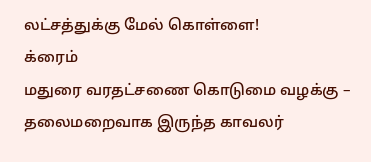லட்சத்துக்கு மேல் கொள்ளை!
க்ரைம்
மதுரை வரதட்சணை கொடுமை வழக்கு – தலைமறைவாக இருந்த காவலர்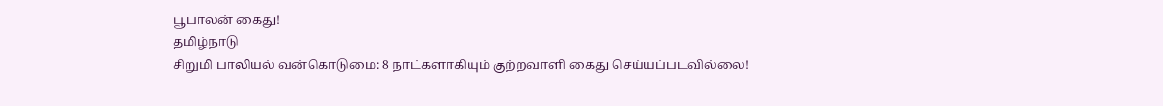பூபாலன் கைது!
தமிழ்நாடு
சிறுமி பாலியல் வன்கொடுமை: 8 நாட்களாகியும் குற்றவாளி கைது செய்யப்படவில்லை!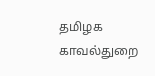தமிழக காவல்துறை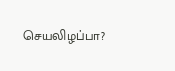செயலிழப்பா?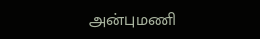அன்புமணி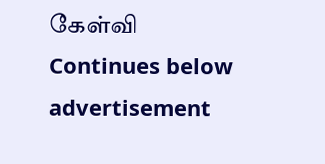கேள்வி
Continues below advertisement